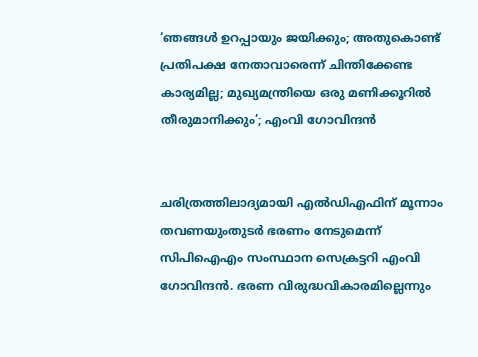‘ഞങ്ങള്‍ ഉറപ്പായും ജയിക്കും; അതുകൊണ്ട് പ്രതിപക്ഷ നേതാവാരെന്ന് ചിന്തിക്കേണ്ട കാര്യമില്ല; മുഖ്യമന്ത്രിയെ ഒരു മണിക്കൂറില്‍ തീരുമാനിക്കും’; എംവി ഗോവിന്ദന്‍


ചരിത്രത്തിലാദ്യമായി എല്‍ഡിഎഫിന് മൂന്നാം തവണയുംതുടര്‍ ഭരണം നേടുമെന്ന് സിപിഐഎം സംസ്ഥാന സെക്രട്ടറി എംവി ഗോവിന്ദന്‍. ഭരണ വിരുദ്ധവികാരമില്ലെന്നും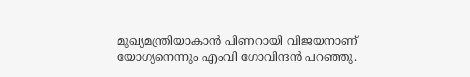മുഖ്യമന്ത്രിയാകാന്‍ പിണറായി വിജയനാണ് യോഗ്യനെന്നും എംവി ഗോവിന്ദന്‍ പറഞ്ഞു.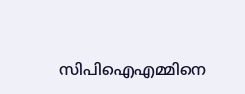സിപിഐഎമ്മിനെ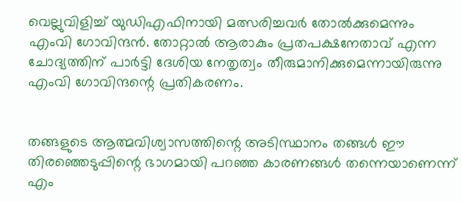വെല്ലുവിളിച്ച് യുഡിഎഫിനായി മത്സരിച്ചവര്‍ തോല്‍ക്കുമെന്നും എംവി ഗോവിന്ദന്‍. തോറ്റാല്‍ ആരാകും പ്രതപക്ഷനേതാവ് എന്ന ചോദ്യത്തിന് പാര്‍ട്ടി ദേശിയ നേതൃത്വം തീരുമാനിക്കുമെന്നായിരുന്നു എംവി ഗോവിന്ദന്റെ പ്രതികരണം.


തങ്ങളുടെ ആത്മവിശ്വാസത്തിന്റെ അടിസ്ഥാനം തങ്ങള്‍ ഈ തിരഞ്ഞെടുപ്പിന്റെ ഭാഗമായി പറഞ്ഞ കാരണങ്ങള്‍ തന്നെയാണെന്ന് എം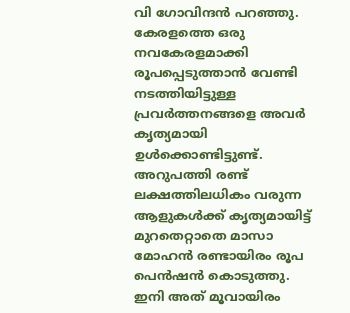വി ഗോവിന്ദന്‍ പറഞ്ഞു. കേരളത്തെ ഒരു നവകേരളമാക്കി രൂപപ്പെടുത്താന്‍ വേണ്ടി നടത്തിയിട്ടുള്ള പ്രവര്‍ത്തനങ്ങളെ അവര്‍ കൃത്യമായി ഉള്‍ക്കൊണ്ടിട്ടുണ്ട്. അറുപത്തി രണ്ട് ലക്ഷത്തിലധികം വരുന്ന ആളുകള്‍ക്ക് കൃത്യമായിട്ട് മുറതെറ്റാതെ മാസാ മോഹന്‍ രണ്ടായിരം രൂപ പെന്‍ഷന്‍ കൊടുത്തു. ഇനി അത് മൂവായിരം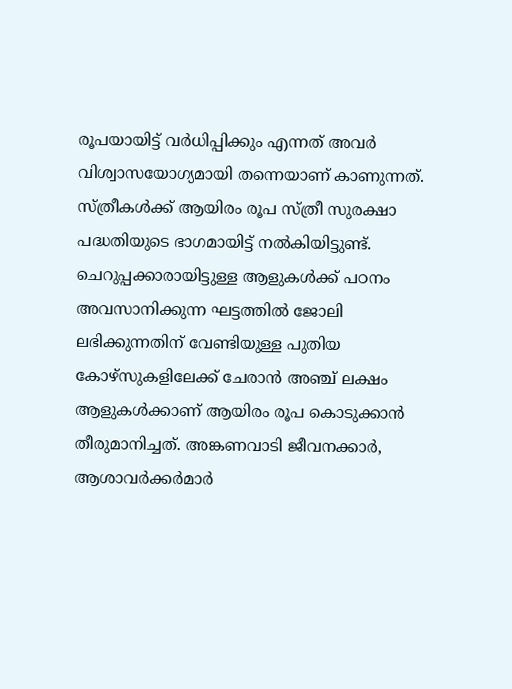രൂപയായിട്ട് വര്‍ധിപ്പിക്കും എന്നത് അവര്‍ വിശ്വാസയോഗ്യമായി തന്നെയാണ് കാണുന്നത്. സ്ത്രീകള്‍ക്ക് ആയിരം രൂപ സ്ത്രീ സുരക്ഷാ പദ്ധതിയുടെ ഭാഗമായിട്ട് നല്‍കിയിട്ടുണ്ട്. ചെറുപ്പക്കാരായിട്ടുള്ള ആളുകള്‍ക്ക് പഠനം അവസാനിക്കുന്ന ഘട്ടത്തില്‍ ജോലി ലഭിക്കുന്നതിന് വേണ്ടിയുള്ള പുതിയ കോഴ്‌സുകളിലേക്ക് ചേരാന്‍ അഞ്ച് ലക്ഷം ആളുകള്‍ക്കാണ് ആയിരം രൂപ കൊടുക്കാന്‍ തീരുമാനിച്ചത്. അങ്കണവാടി ജീവനക്കാര്‍, ആശാവര്‍ക്കര്‍മാര്‍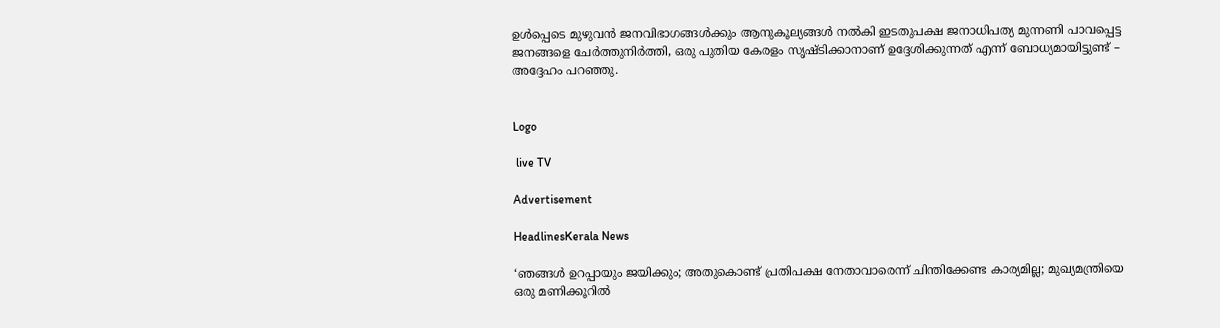ഉള്‍പ്പെടെ മുഴുവന്‍ ജനവിഭാഗങ്ങള്‍ക്കും ആനുകൂല്യങ്ങള്‍ നല്‍കി ഇടതുപക്ഷ ജനാധിപത്യ മുന്നണി പാവപ്പെട്ട ജനങ്ങളെ ചേര്‍ത്തുനിര്‍ത്തി, ഒരു പുതിയ കേരളം സൃഷ്ടിക്കാനാണ് ഉദ്ദേശിക്കുന്നത് എന്ന് ബോധ്യമായിട്ടുണ്ട് – അദ്ദേഹം പറഞ്ഞു.


Logo

 live TV

Advertisement

HeadlinesKerala News

‘ഞങ്ങള്‍ ഉറപ്പായും ജയിക്കും; അതുകൊണ്ട് പ്രതിപക്ഷ നേതാവാരെന്ന് ചിന്തിക്കേണ്ട കാര്യമില്ല; മുഖ്യമന്ത്രിയെ ഒരു മണിക്കൂറില്‍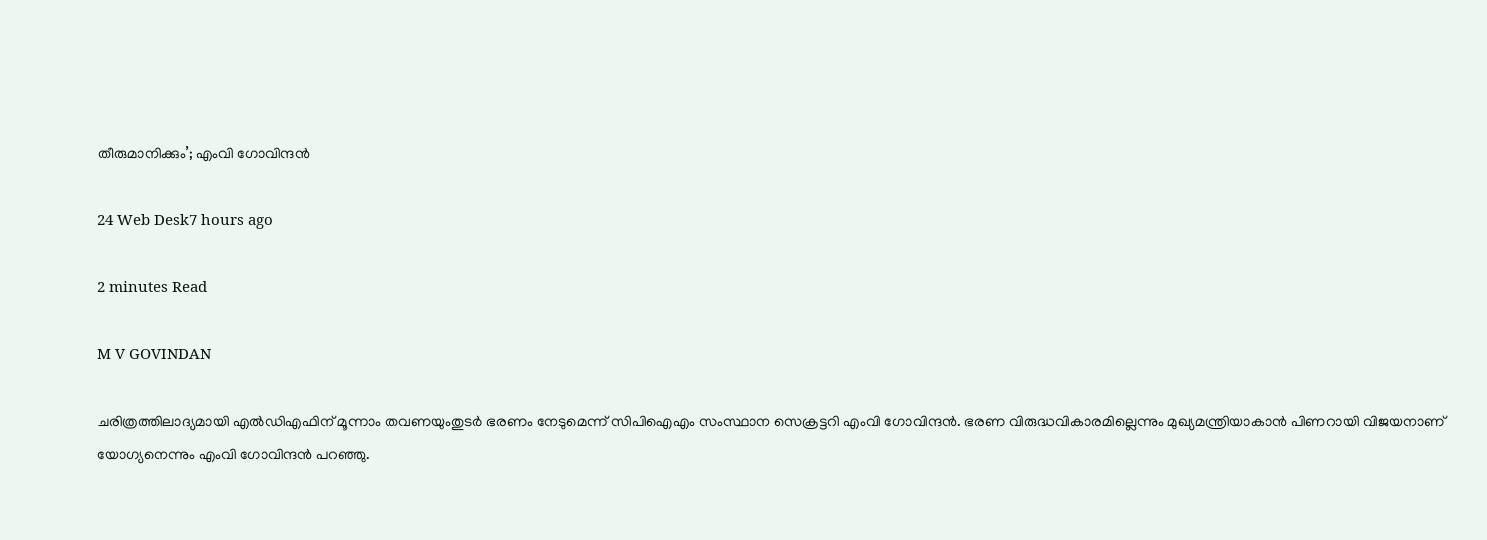തീരുമാനിക്കും’; എംവി ഗോവിന്ദന്‍

24 Web Desk7 hours ago

2 minutes Read

M V GOVINDAN

ചരിത്രത്തിലാദ്യമായി എല്‍ഡിഎഫിന് മൂന്നാം തവണയുംതുടര്‍ ഭരണം നേടുമെന്ന് സിപിഐഎം സംസ്ഥാന സെക്രട്ടറി എംവി ഗോവിന്ദന്‍. ഭരണ വിരുദ്ധവികാരമില്ലെന്നും മുഖ്യമന്ത്രിയാകാന്‍ പിണറായി വിജയനാണ് യോഗ്യനെന്നും എംവി ഗോവിന്ദന്‍ പറഞ്ഞു.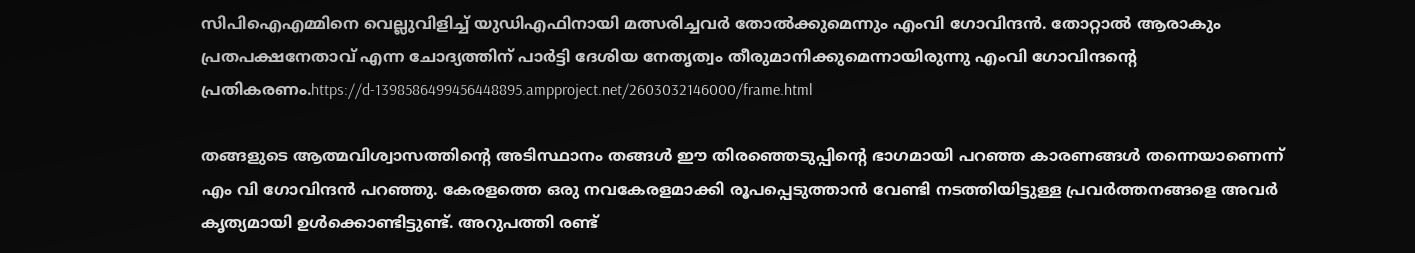സിപിഐഎമ്മിനെ വെല്ലുവിളിച്ച് യുഡിഎഫിനായി മത്സരിച്ചവര്‍ തോല്‍ക്കുമെന്നും എംവി ഗോവിന്ദന്‍. തോറ്റാല്‍ ആരാകും പ്രതപക്ഷനേതാവ് എന്ന ചോദ്യത്തിന് പാര്‍ട്ടി ദേശിയ നേതൃത്വം തീരുമാനിക്കുമെന്നായിരുന്നു എംവി ഗോവിന്ദന്റെ പ്രതികരണം.https://d-1398586499456448895.ampproject.net/2603032146000/frame.html

തങ്ങളുടെ ആത്മവിശ്വാസത്തിന്റെ അടിസ്ഥാനം തങ്ങള്‍ ഈ തിരഞ്ഞെടുപ്പിന്റെ ഭാഗമായി പറഞ്ഞ കാരണങ്ങള്‍ തന്നെയാണെന്ന് എം വി ഗോവിന്ദന്‍ പറഞ്ഞു. കേരളത്തെ ഒരു നവകേരളമാക്കി രൂപപ്പെടുത്താന്‍ വേണ്ടി നടത്തിയിട്ടുള്ള പ്രവര്‍ത്തനങ്ങളെ അവര്‍ കൃത്യമായി ഉള്‍ക്കൊണ്ടിട്ടുണ്ട്. അറുപത്തി രണ്ട്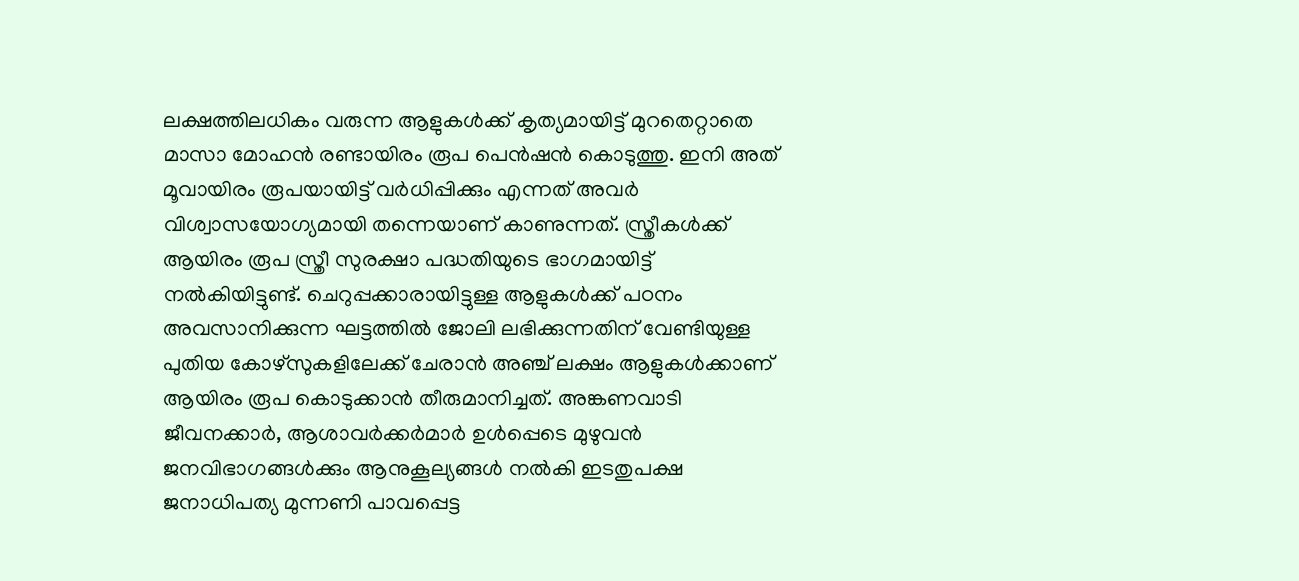ലക്ഷത്തിലധികം വരുന്ന ആളുകള്‍ക്ക് കൃത്യമായിട്ട് മുറതെറ്റാതെ മാസാ മോഹന്‍ രണ്ടായിരം രൂപ പെന്‍ഷന്‍ കൊടുത്തു. ഇനി അത് മൂവായിരം രൂപയായിട്ട് വര്‍ധിപ്പിക്കും എന്നത് അവര്‍ വിശ്വാസയോഗ്യമായി തന്നെയാണ് കാണുന്നത്. സ്ത്രീകള്‍ക്ക് ആയിരം രൂപ സ്ത്രീ സുരക്ഷാ പദ്ധതിയുടെ ഭാഗമായിട്ട് നല്‍കിയിട്ടുണ്ട്. ചെറുപ്പക്കാരായിട്ടുള്ള ആളുകള്‍ക്ക് പഠനം അവസാനിക്കുന്ന ഘട്ടത്തില്‍ ജോലി ലഭിക്കുന്നതിന് വേണ്ടിയുള്ള പുതിയ കോഴ്‌സുകളിലേക്ക് ചേരാന്‍ അഞ്ച് ലക്ഷം ആളുകള്‍ക്കാണ് ആയിരം രൂപ കൊടുക്കാന്‍ തീരുമാനിച്ചത്. അങ്കണവാടി ജീവനക്കാര്‍, ആശാവര്‍ക്കര്‍മാര്‍ ഉള്‍പ്പെടെ മുഴുവന്‍ ജനവിഭാഗങ്ങള്‍ക്കും ആനുകൂല്യങ്ങള്‍ നല്‍കി ഇടതുപക്ഷ ജനാധിപത്യ മുന്നണി പാവപ്പെട്ട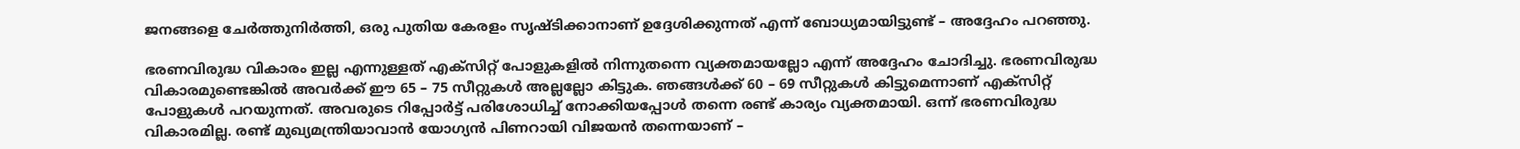ജനങ്ങളെ ചേര്‍ത്തുനിര്‍ത്തി, ഒരു പുതിയ കേരളം സൃഷ്ടിക്കാനാണ് ഉദ്ദേശിക്കുന്നത് എന്ന് ബോധ്യമായിട്ടുണ്ട് – അദ്ദേഹം പറഞ്ഞു.

ഭരണവിരുദ്ധ വികാരം ഇല്ല എന്നുള്ളത് എക്‌സിറ്റ് പോളുകളില്‍ നിന്നുതന്നെ വ്യക്തമായല്ലോ എന്ന് അദ്ദേഹം ചോദിച്ചു. ഭരണവിരുദ്ധ വികാരമുണ്ടെങ്കില്‍ അവര്‍ക്ക് ഈ 65 – 75 സീറ്റുകള്‍ അല്ലല്ലോ കിട്ടുക. ഞങ്ങള്‍ക്ക് 60 – 69 സീറ്റുകള്‍ കിട്ടുമെന്നാണ് എക്‌സിറ്റ് പോളുകള്‍ പറയുന്നത്. അവരുടെ റിപ്പോര്‍ട്ട് പരിശോധിച്ച് നോക്കിയപ്പോള്‍ തന്നെ രണ്ട് കാര്യം വ്യക്തമായി. ഒന്ന് ഭരണവിരുദ്ധ വികാരമില്ല. രണ്ട് മുഖ്യമന്ത്രിയാവാന്‍ യോഗ്യന്‍ പിണറായി വിജയന്‍ തന്നെയാണ് –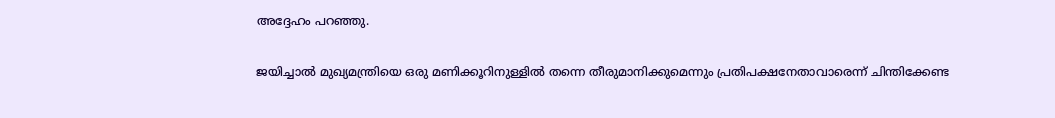അദ്ദേഹം പറഞ്ഞു.

ജയിച്ചാല്‍ മുഖ്യമന്ത്രിയെ ഒരു മണിക്കൂറിനുള്ളില്‍ തന്നെ തീരുമാനിക്കുമെന്നും പ്രതിപക്ഷനേതാവാരെന്ന് ചിന്തിക്കേണ്ട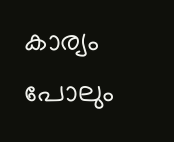കാര്യം പോലും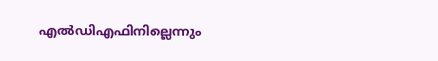എല്‍ഡിഎഫിനില്ലെന്നും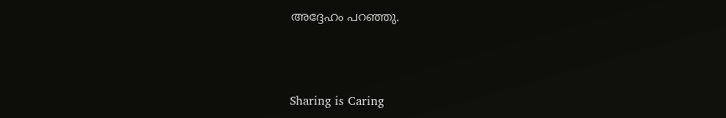അദ്ദേഹം പറഞ്ഞു.



Sharing is Caring